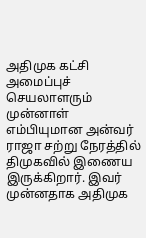அதிமுக கட்சி அமைப்புச் செயலாளரும் முன்னாள் எம்பியுமான அன்வர் ராஜா சற்று நேரத்தில் திமுகவில் இணைய இருக்கிறார். இவர் முன்னதாக அதிமுக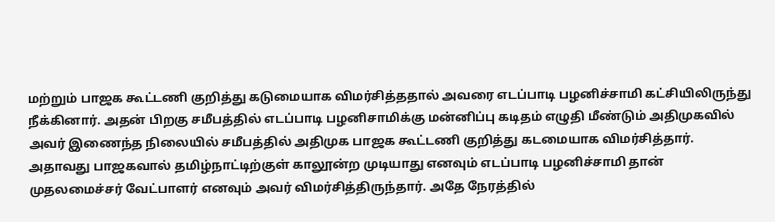மற்றும் பாஜக கூட்டணி குறித்து கடுமையாக விமர்சித்ததால் அவரை எடப்பாடி பழனிச்சாமி கட்சியிலிருந்து நீக்கினார். அதன் பிறகு சமீபத்தில் எடப்பாடி பழனிசாமிக்கு மன்னிப்பு கடிதம் எழுதி மீண்டும் அதிமுகவில் அவர் இணைந்த நிலையில் சமீபத்தில் அதிமுக பாஜக கூட்டணி குறித்து கடமையாக விமர்சித்தார்.
அதாவது பாஜகவால் தமிழ்நாட்டிற்குள் காலூன்ற முடியாது எனவும் எடப்பாடி பழனிச்சாமி தான் முதலமைச்சர் வேட்பாளர் எனவும் அவர் விமர்சித்திருந்தார். அதே நேரத்தில்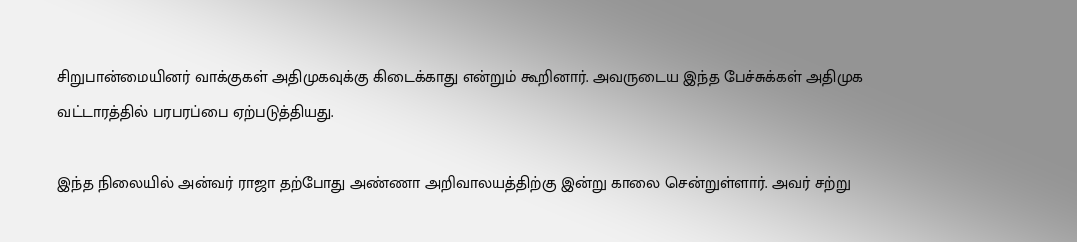சிறுபான்மையினர் வாக்குகள் அதிமுகவுக்கு கிடைக்காது என்றும் கூறினார். அவருடைய இந்த பேச்சுக்கள் அதிமுக வட்டாரத்தில் பரபரப்பை ஏற்படுத்தியது.

இந்த நிலையில் அன்வர் ராஜா தற்போது அண்ணா அறிவாலயத்திற்கு இன்று காலை சென்றுள்ளார். அவர் சற்று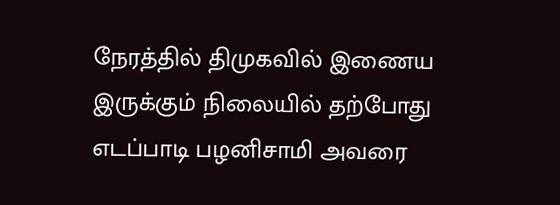நேரத்தில் திமுகவில் இணைய இருக்கும் நிலையில் தற்போது எடப்பாடி பழனிசாமி அவரை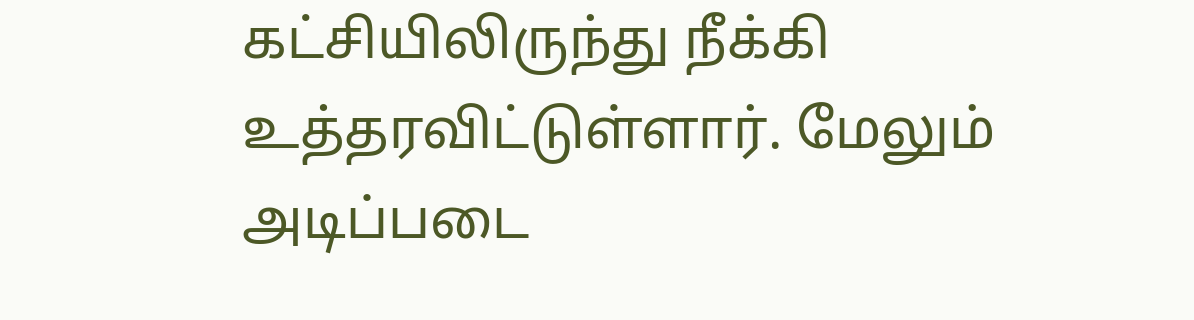கட்சியிலிருந்து நீக்கி உத்தரவிட்டுள்ளார். மேலும் அடிப்படை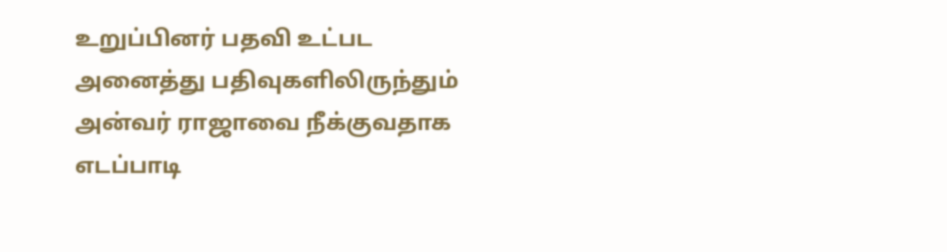உறுப்பினர் பதவி உட்பட அனைத்து பதிவுகளிலிருந்தும் அன்வர் ராஜாவை நீக்குவதாக எடப்பாடி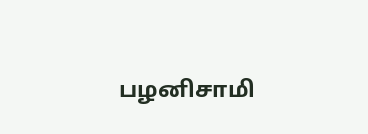பழனிசாமி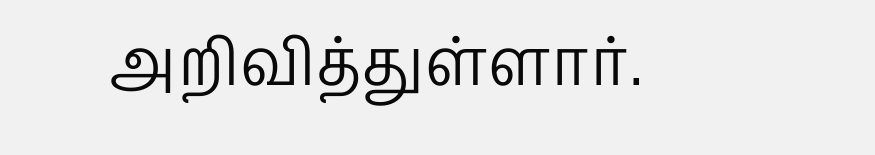அறிவித்துள்ளார்.